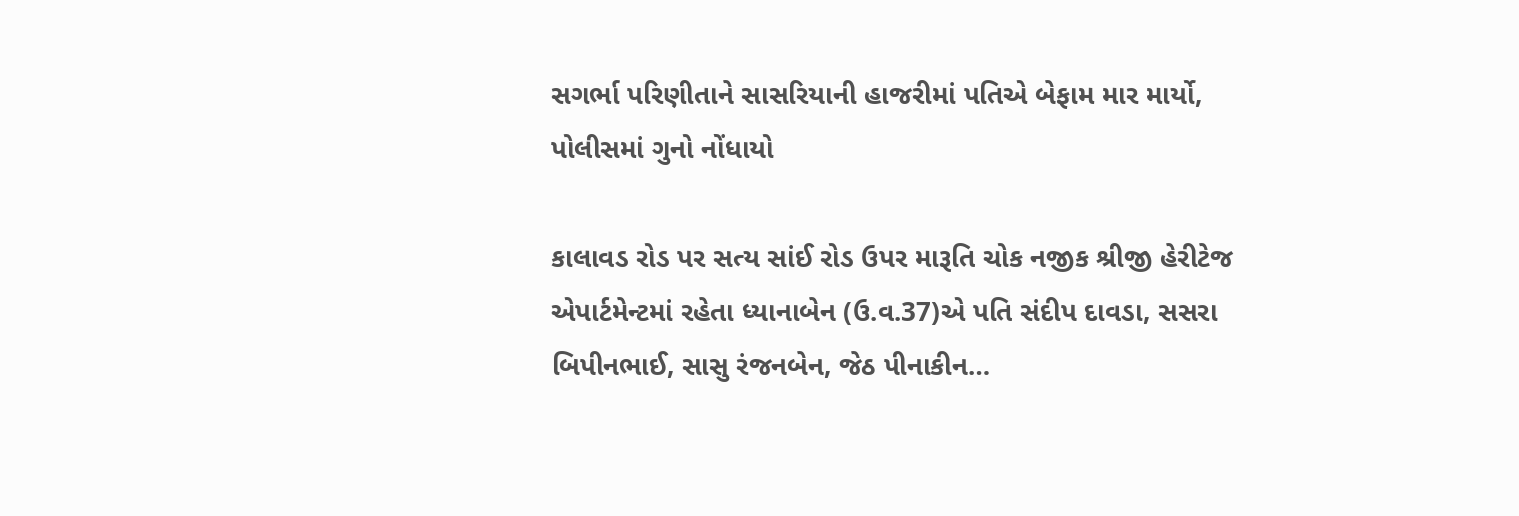સગર્ભા પરિણીતાને સાસરિયાની હાજરીમાં પતિએ બેફામ માર માર્યો, પોલીસમાં ગુનો નોંધાયો

કાલાવડ રોડ પર સત્ય સાંઈ રોડ ઉપર મારૂતિ ચોક નજીક શ્રીજી હેરીટેજ એપાર્ટમેન્ટમાં રહેતા ધ્યાનાબેન (ઉ.વ.37)એ પતિ સંદીપ દાવડા, સસરા બિપીનભાઈ, સાસુ રંજનબેન, જેઠ પીનાકીન…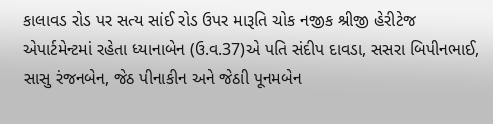કાલાવડ રોડ પર સત્ય સાંઈ રોડ ઉપર મારૂતિ ચોક નજીક શ્રીજી હેરીટેજ એપાર્ટમેન્ટમાં રહેતા ધ્યાનાબેન (ઉ.વ.37)એ પતિ સંદીપ દાવડા, સસરા બિપીનભાઈ, સાસુ રંજનબેન, જેઠ પીનાકીન અને જેઠાી પૂનમબેન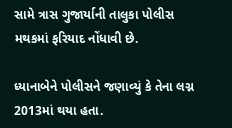સામે ત્રાસ ગુજાર્યાની તાલુકા પોલીસ મથકમાં ફરિયાદ નોંધાવી છે.

ધ્યાનાબેને પોલીસને જણાવ્યું કે તેના લગ્ન 2013માં થયા હતા.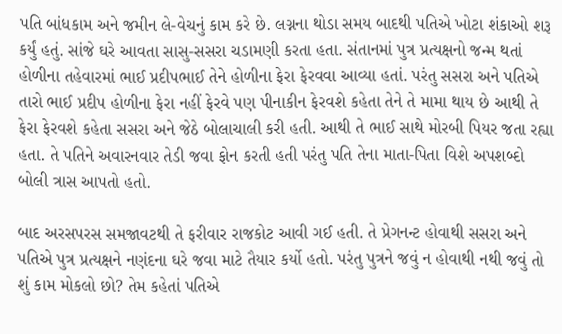પતિ બાંધકામ અને જમીન લે-વેચનું કામ કરે છે. લગ્નના થોડા સમય બાદથી પતિએ ખોટા શંકાઓ શરૂ કર્યું હતું. સાંજે ઘરે આવતા સાસુ-સસરા ચડામણી કરતા હતા. સંતાનમાં પુત્ર પ્રત્યક્ષનો જન્મ થતાં હોળીના તહેવારમાં ભાઈ પ્રદીપભાઈ તેને હોળીના ફેરા ફેરવવા આવ્યા હતાં. પરંતુ સસરા અને પતિએ તારો ભાઈ પ્રદીપ હોળીના ફેરા નહીં ફેરવે પણ પીનાકીન ફેરવશે કહેતા તેને તે મામા થાય છે આથી તે ફેરા ફેરવશે કહેતા સસરા અને જેઠે બોલાચાલી કરી હતી. આથી તે ભાઈ સાથે મોરબી પિયર જતા રહ્યા હતા. તે પતિને અવારનવાર તેડી જવા ફોન કરતી હતી પરંતુ પતિ તેના માતા-પિતા વિશે અપશબ્દો બોલી ત્રાસ આપતો હતો.

બાદ અરસપરસ સમજાવટથી તે ફરીવાર રાજકોટ આવી ગઈ હતી. તે પ્રેગનન્ટ હોવાથી સસરા અને પતિએ પુત્ર પ્રત્યક્ષને નણંદના ઘરે જવા માટે તૈયાર કર્યો હતો. પરંતુ પુત્રને જવું ન હોવાથી નથી જવું તો શું કામ મોકલો છો? તેમ કહેતાં પતિએ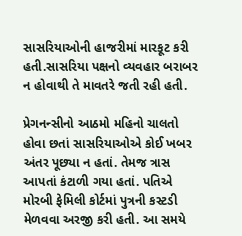સાસરિયાઓની હાજરીમાં મારકૂટ કરી હતી.સાસરિયા પક્ષનો વ્યવહાર બરાબર ન હોવાથી તે માવતરે જતી રહી હતી.

પ્રેગનન્સીનો આઠમો મહિનો ચાલતો હોવા છતાં સાસરિયાઓએ કોઈ ખબર અંતર પૂછ્યા ન હતાં. તેમજ ત્રાસ આપતાં કંટાળી ગયા હતાં. પતિએ મોરબી ફેમિલી કોર્ટમાં પુત્રની કસ્ટડી મેળવવા અરજી કરી હતી. આ સમયે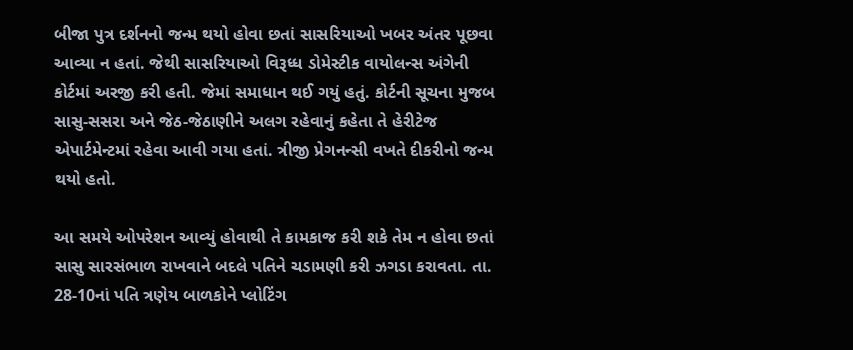બીજા પુત્ર દર્શનનો જન્મ થયો હોવા છતાં સાસરિયાઓ ખબર અંતર પૂછવા આવ્યા ન હતાં. જેથી સાસરિયાઓ વિરૂધ્ધ ડોમેસ્ટીક વાયોલન્સ અંગેની કોર્ટમાં અરજી કરી હતી. જેમાં સમાધાન થઈ ગયું હતું. કોર્ટની સૂચના મુજબ સાસુ-સસરા અને જેઠ-જેઠાણીને અલગ રહેવાનું કહેતા તે હેરીટેજ એપાર્ટમેન્ટમાં રહેવા આવી ગયા હતાં. ત્રીજી પ્રેગનન્સી વખતે દીકરીનો જન્મ થયો હતો.

આ સમયે ઓપરેશન આવ્યું હોવાથી તે કામકાજ કરી શકે તેમ ન હોવા છતાં સાસુ સારસંભાળ રાખવાને બદલે પતિને ચડામણી કરી ઝગડા કરાવતા. તા. 28-10નાં પતિ ત્રણેય બાળકોને પ્લોટિંગ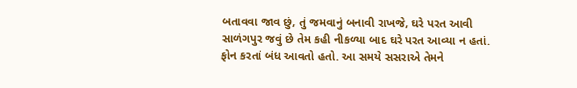બતાવવા જાવ છું, તું જમવાનું બનાવી રાખજે, ઘરે પરત આવી સાળંગપુર જવું છે તેમ કહી નીકળ્યા બાદ ઘરે પરત આવ્યા ન હતાં. ફોન કરતાં બંધ આવતો હતો. આ સમયે સસરાએ તેમને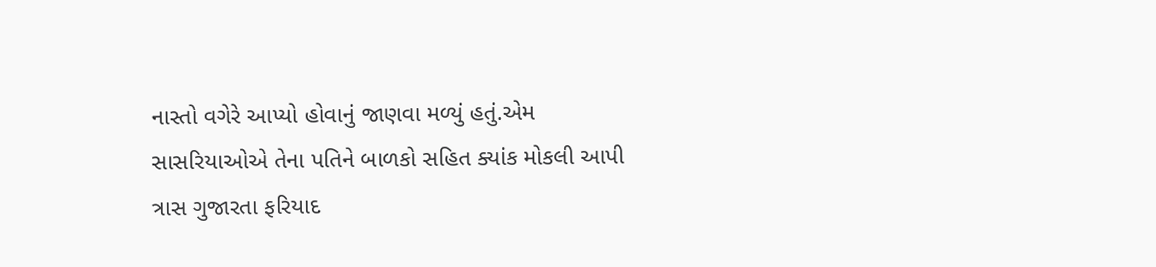નાસ્તો વગેરે આપ્યો હોવાનું જાણવા મળ્યું હતું.એમ સાસરિયાઓએ તેના પતિને બાળકો સહિત ક્યાંક મોકલી આપી ત્રાસ ગુજારતા ફરિયાદ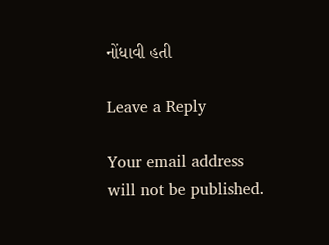નોંધાવી હતી

Leave a Reply

Your email address will not be published.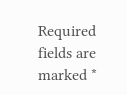Required fields are marked *